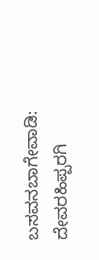ಬಸವನಬಾಗೇವಾಡಿ: ದೇವರಹಿಪ್ಪರಗಿ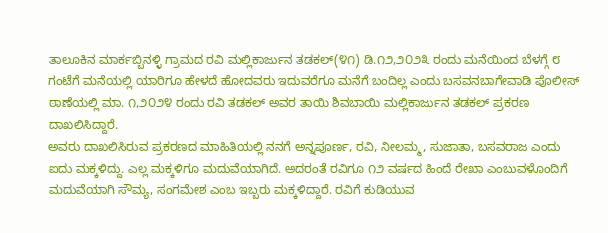ತಾಲೂಕಿನ ಮಾರ್ಕಬ್ಬಿನಳ್ಳಿ ಗ್ರಾಮದ ರವಿ ಮಲ್ಲಿಕಾರ್ಜುನ ತಡಕಲ್(೪೧) ಡಿ.೧೨,೨೦೨೩ ರಂದು ಮನೆಯಿಂದ ಬೆಳಗ್ಗೆ ೮ ಗಂಟೆಗೆ ಮನೆಯಲ್ಲಿ ಯಾರಿಗೂ ಹೇಳದೆ ಹೋದವರು ಇದುವರೆಗೂ ಮನೆಗೆ ಬಂದಿಲ್ಲ ಎಂದು ಬಸವನಬಾಗೇವಾಡಿ ಪೊಲೀಸ್ ಠಾಣೆಯಲ್ಲಿ ಮಾ. ೧,೨೦೨೪ ರಂದು ರವಿ ತಡಕಲ್ ಅವರ ತಾಯಿ ಶಿವಬಾಯಿ ಮಲ್ಲಿಕಾರ್ಜುನ ತಡಕಲ್ ಪ್ರಕರಣ ದಾಖಲಿಸಿದ್ದಾರೆ.
ಅವರು ದಾಖಲಿಸಿರುವ ಪ್ರಕರಣದ ಮಾಹಿತಿಯಲ್ಲಿ ನನಗೆ ಅನ್ನಪೂರ್ಣ, ರವಿ, ನೀಲಮ್ಮ, ಸುಜಾತಾ, ಬಸವರಾಜ ಎಂದು ಐದು ಮಕ್ಕಳಿದ್ದು. ಎಲ್ಲ ಮಕ್ಕಳಿಗೂ ಮದುವೆಯಾಗಿದೆ. ಅದರಂತೆ ರವಿಗೂ ೧೨ ವರ್ಷದ ಹಿಂದೆ ರೇಖಾ ಎಂಬುವಳೊಂದಿಗೆ ಮದುವೆಯಾಗಿ ಸೌಮ್ಯ, ಸಂಗಮೇಶ ಎಂಬ ಇಬ್ಬರು ಮಕ್ಕಳಿದ್ದಾರೆ. ರವಿಗೆ ಕುಡಿಯುವ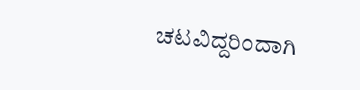ಚಟವಿದ್ದರಿಂದಾಗಿ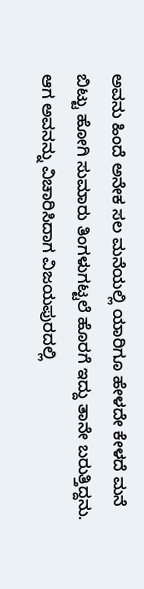ಅವನು ಹಿಂದೆ ಅನೇಕ ಸಲ ಮನೆಯಲ್ಲಿ ಯಾರಿಗೂ ಹೇಳದೇ ಕೇಳದೆ ಮನೆ ಬಿಟ್ಟು ಹೋಗಿ ಸುಮಾರು ತಿಂಗಳುಗಟ್ಟಲೆ ಹೊರಗೆ ಇದ್ದು ತಾನೇ ಬರುತ್ತಿದ್ದನು. ಆಗ ಅವನನ್ನು ವಿಚಾರಿಸಿದಾಗ ವಿಜಯಪುರದಲ್ಲಿ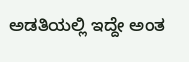ಅಡತಿಯಲ್ಲಿ ಇದ್ದೇ ಅಂತ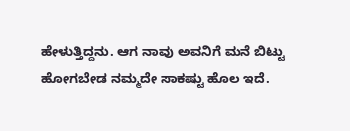ಹೇಳುತ್ತಿದ್ದನು. ಆಗ ನಾವು ಅವನಿಗೆ ಮನೆ ಬಿಟ್ಟು ಹೋಗಬೇಡ ನಮ್ಮದೇ ಸಾಕಷ್ಟು ಹೊಲ ಇದೆ.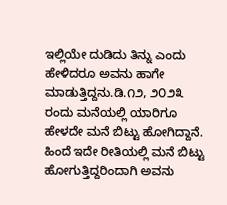ಇಲ್ಲಿಯೇ ದುಡಿದು ತಿನ್ನು ಎಂದು ಹೇಳಿದರೂ ಅವನು ಹಾಗೇ ಮಾಡುತ್ತಿದ್ದನು.ಡಿ.೧೨, ೨೦೨೩ ರಂದು ಮನೆಯಲ್ಲಿ ಯಾರಿಗೂ ಹೇಳದೇ ಮನೆ ಬಿಟ್ಟು ಹೋಗಿದ್ದಾನೆ. ಹಿಂದೆ ಇದೇ ರೀತಿಯಲ್ಲಿ ಮನೆ ಬಿಟ್ಟು ಹೋಗುತ್ತಿದ್ದರಿಂದಾಗಿ ಅವನು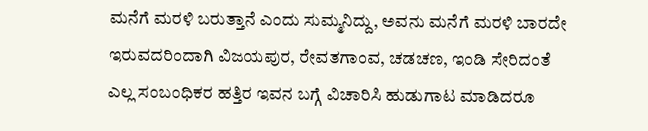ಮನೆಗೆ ಮರಳಿ ಬರುತ್ತಾನೆ ಎಂದು ಸುಮ್ಮನಿದ್ದು, ಅವನು ಮನೆಗೆ ಮರಳಿ ಬಾರದೇ ಇರುವದರಿಂದಾಗಿ ವಿಜಯಪುರ, ರೇವತಗಾಂವ, ಚಡಚಣ, ಇಂಡಿ ಸೇರಿದಂತೆ ಎಲ್ಲ ಸಂಬಂಧಿಕರ ಹತ್ತಿರ ಇವನ ಬಗ್ಗೆ ವಿಚಾರಿಸಿ ಹುಡುಗಾಟ ಮಾಡಿದರೂ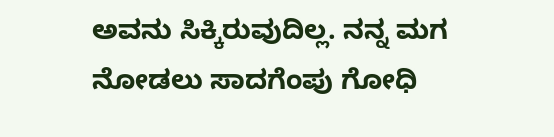ಅವನು ಸಿಕ್ಕಿರುವುದಿಲ್ಲ. ನನ್ನ ಮಗ ನೋಡಲು ಸಾದಗೆಂಪು ಗೋಧಿ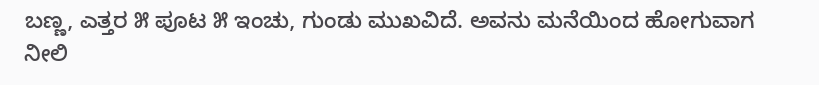ಬಣ್ಣ, ಎತ್ತರ ೫ ಪೂಟ ೫ ಇಂಚು, ಗುಂಡು ಮುಖವಿದೆ. ಅವನು ಮನೆಯಿಂದ ಹೋಗುವಾಗ ನೀಲಿ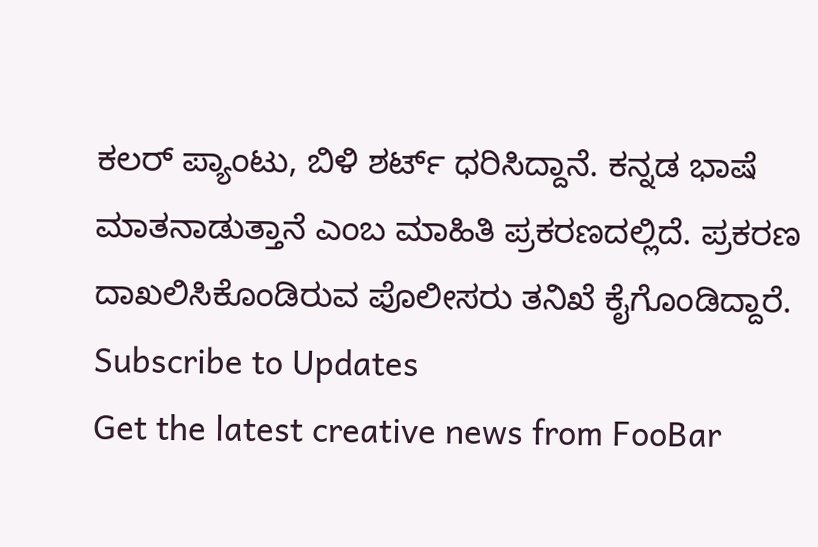ಕಲರ್ ಪ್ಯಾಂಟು, ಬಿಳಿ ಶರ್ಟ್ ಧರಿಸಿದ್ದಾನೆ. ಕನ್ನಡ ಭಾಷೆ ಮಾತನಾಡುತ್ತಾನೆ ಎಂಬ ಮಾಹಿತಿ ಪ್ರಕರಣದಲ್ಲಿದೆ. ಪ್ರಕರಣ ದಾಖಲಿಸಿಕೊಂಡಿರುವ ಪೊಲೀಸರು ತನಿಖೆ ಕೈಗೊಂಡಿದ್ದಾರೆ.
Subscribe to Updates
Get the latest creative news from FooBar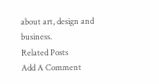about art, design and business.
Related Posts
Add A Comment